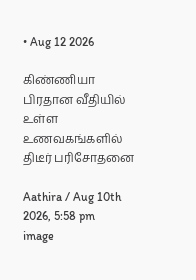• Aug 12 2026

கிண்ணியா பிரதான வீதியில் உள்ள உணவகங்களில் திடீர் பரிசோதனை

Aathira / Aug 10th 2026, 5:58 pm
image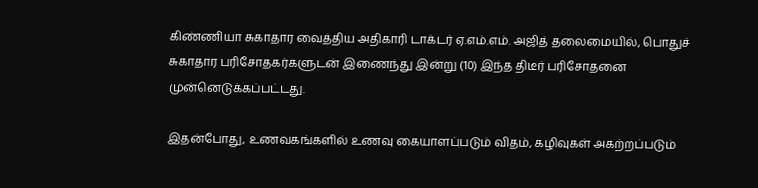கிண்ணியா சுகாதார வைத்திய அதிகாரி டாக்டர் ஏ.எம்.எம். அஜித் தலைமையில், பொதுச் சுகாதார பரிசோதகர்களுடன் இணைந்து இன்று (10) இந்த திடீர் பரிசோதனை முன்னெடுக்கப்பட்டது.

இதன்போது, உணவகங்களில் உணவு கையாளப்படும் விதம், கழிவுகள் அகற்றப்படும்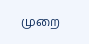முறை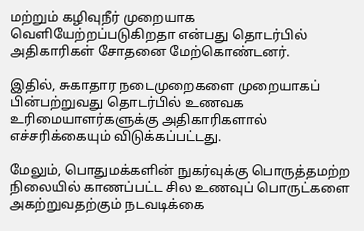மற்றும் கழிவுநீர் முறையாக வெளியேற்றப்படுகிறதா என்பது தொடர்பில் அதிகாரிகள் சோதனை மேற்கொண்டனர்.

இதில், சுகாதார நடைமுறைகளை முறையாகப் பின்பற்றுவது தொடர்பில் உணவக உரிமையாளர்களுக்கு அதிகாரிகளால் எச்சரிக்கையும் விடுக்கப்பட்டது.

மேலும், பொதுமக்களின் நுகர்வுக்கு பொருத்தமற்ற நிலையில் காணப்பட்ட சில உணவுப் பொருட்களை அகற்றுவதற்கும் நடவடிக்கை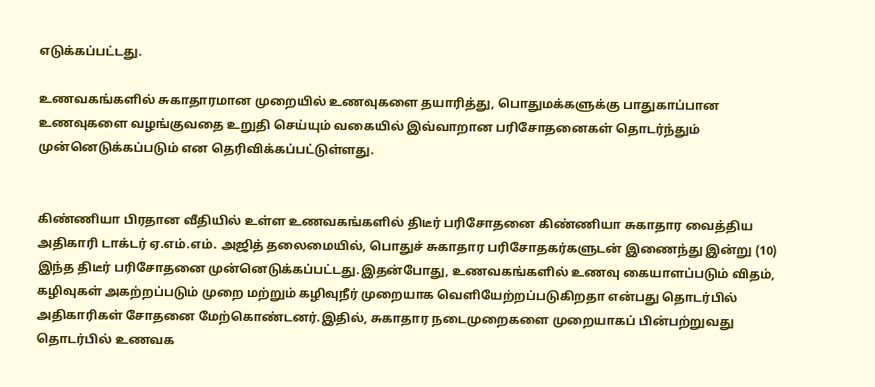எடுக்கப்பட்டது.

உணவகங்களில் சுகாதாரமான முறையில் உணவுகளை தயாரித்து, பொதுமக்களுக்கு பாதுகாப்பான உணவுகளை வழங்குவதை உறுதி செய்யும் வகையில் இவ்வாறான பரிசோதனைகள் தொடர்ந்தும் முன்னெடுக்கப்படும் என தெரிவிக்கப்பட்டுள்ளது.


கிண்ணியா பிரதான வீதியில் உள்ள உணவகங்களில் திடீர் பரிசோதனை கிண்ணியா சுகாதார வைத்திய அதிகாரி டாக்டர் ஏ.எம்.எம். அஜித் தலைமையில், பொதுச் சுகாதார பரிசோதகர்களுடன் இணைந்து இன்று (10) இந்த திடீர் பரிசோதனை முன்னெடுக்கப்பட்டது.இதன்போது, உணவகங்களில் உணவு கையாளப்படும் விதம், கழிவுகள் அகற்றப்படும் முறை மற்றும் கழிவுநீர் முறையாக வெளியேற்றப்படுகிறதா என்பது தொடர்பில் அதிகாரிகள் சோதனை மேற்கொண்டனர்.இதில், சுகாதார நடைமுறைகளை முறையாகப் பின்பற்றுவது தொடர்பில் உணவக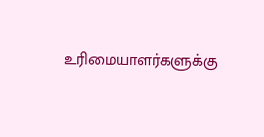உரிமையாளர்களுக்கு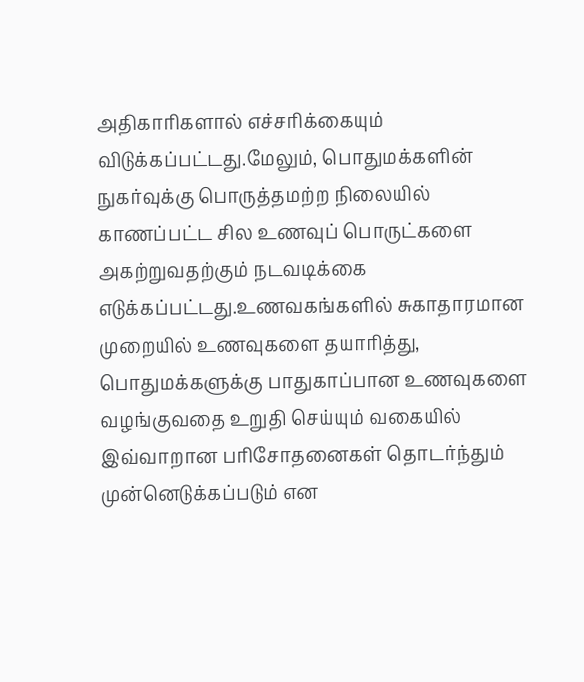அதிகாரிகளால் எச்சரிக்கையும் விடுக்கப்பட்டது.மேலும், பொதுமக்களின் நுகர்வுக்கு பொருத்தமற்ற நிலையில் காணப்பட்ட சில உணவுப் பொருட்களை அகற்றுவதற்கும் நடவடிக்கை எடுக்கப்பட்டது.உணவகங்களில் சுகாதாரமான முறையில் உணவுகளை தயாரித்து, பொதுமக்களுக்கு பாதுகாப்பான உணவுகளை வழங்குவதை உறுதி செய்யும் வகையில் இவ்வாறான பரிசோதனைகள் தொடர்ந்தும் முன்னெடுக்கப்படும் என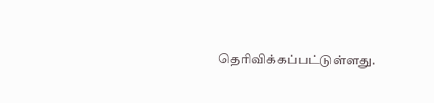தெரிவிக்கப்பட்டுள்ளது.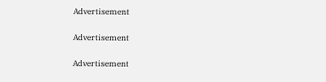Advertisement

Advertisement

Advertisement